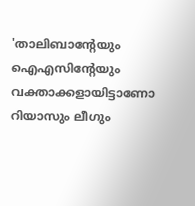'താലിബാന്റേയും ഐഎസിന്റേയും വക്താക്കളായിട്ടാണോ റിയാസും ലീഗും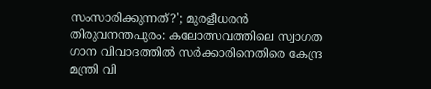സംസാരിക്കുന്നത്?'; മുരളീധരൻ
തിരുവനന്തപുരം: കലോത്സവത്തിലെ സ്വാഗത ഗാന വിവാദത്തിൽ സർക്കാരിനെതിരെ കേന്ദ്ര മന്ത്രി വി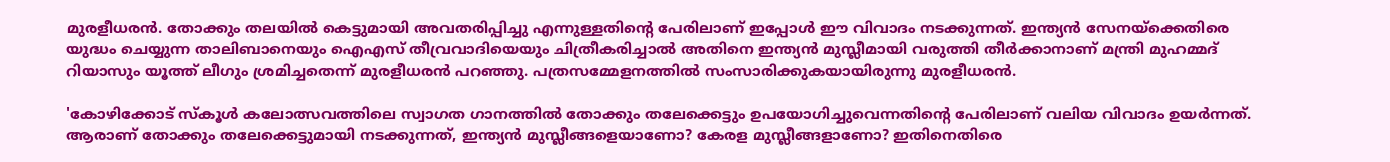മുരളീധരൻ. തോക്കും തലയിൽ കെട്ടുമായി അവതരിപ്പിച്ചു എന്നുള്ളതിന്റെ പേരിലാണ് ഇപ്പോൾ ഈ വിവാദം നടക്കുന്നത്. ഇന്ത്യൻ സേനയ്ക്കെതിരെ യുദ്ധം ചെയ്യുന്ന താലിബാനെയും ഐഎസ് തീവ്രവാദിയെയും ചിത്രീകരിച്ചാൽ അതിനെ ഇന്ത്യൻ മുസ്ലീമായി വരുത്തി തീർക്കാനാണ് മന്ത്രി മുഹമ്മദ് റിയാസും യൂത്ത് ലീഗും ശ്രമിച്ചതെന്ന് മുരളീധരൻ പറഞ്ഞു. പത്രസമ്മേളനത്തിൽ സംസാരിക്കുകയായിരുന്നു മുരളീധരൻ.

'കോഴിക്കോട് സ്കൂൾ കലോത്സവത്തിലെ സ്വാഗത ഗാനത്തിൽ തോക്കും തലേക്കെട്ടും ഉപയോഗിച്ചുവെന്നതിന്റെ പേരിലാണ് വലിയ വിവാദം ഉയർന്നത്. ആരാണ് തോക്കും തലേക്കെട്ടുമായി നടക്കുന്നത്, ഇന്ത്യൻ മുസ്ലീങ്ങളെയാണോ? കേരള മുസ്ലീങ്ങളാണോ? ഇതിനെതിരെ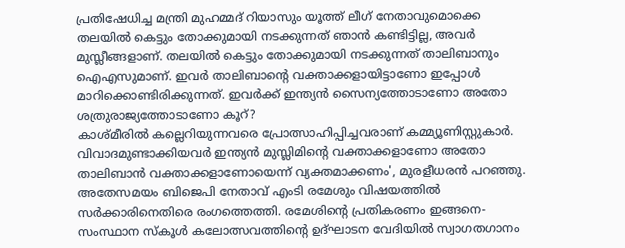പ്രതിഷേധിച്ച മന്ത്രി മുഹമ്മദ് റിയാസും യൂത്ത് ലീഗ് നേതാവുമൊക്കെ തലയിൽ കെട്ടും തോക്കുമായി നടക്കുന്നത് ഞാൻ കണ്ടിട്ടില്ല, അവർ മുസ്ലീങ്ങളാണ്. തലയിൽ കെട്ടും തോക്കുമായി നടക്കുന്നത് താലിബാനും ഐഎസുമാണ്. ഇവർ താലിബാന്റെ വക്താക്കളായിട്ടാണോ ഇപ്പോൾ മാറിക്കൊണ്ടിരിക്കുന്നത്. ഇവർക്ക് ഇന്ത്യൻ സൈന്യത്തോടാണോ അതോ ശത്രുരാജ്യത്തോടാണോ കൂറ്?
കാശ്മീരിൽ കല്ലെറിയുന്നവരെ പ്രോത്സാഹിപ്പിച്ചവരാണ് കമ്മ്യൂണിസ്റ്റുകാർ. വിവാദമുണ്ടാക്കിയവർ ഇന്ത്യൻ മുസ്ലിമിന്റെ വക്താക്കളാണോ അതോ താലിബാൻ വക്താക്കളാണോയെന്ന് വ്യക്തമാക്കണം', മുരളീധരൻ പറഞ്ഞു.
അതേസമയം ബിജെപി നേതാവ് എംടി രമേശും വിഷയത്തിൽ സർക്കാരിനെതിരെ രംഗത്തെത്തി. രമേശിന്റെ പ്രതികരണം ഇങ്ങനെ-
സംസ്ഥാന സ്കൂൾ കലോത്സവത്തിന്റെ ഉദ്ഘാടന വേദിയിൽ സ്വാഗതഗാനം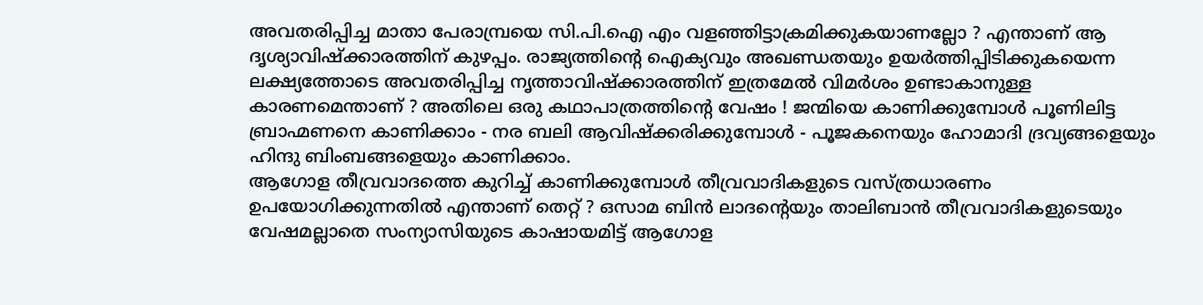അവതരിപ്പിച്ച മാതാ പേരാമ്പ്രയെ സി.പി.ഐ എം വളഞ്ഞിട്ടാക്രമിക്കുകയാണല്ലോ ? എന്താണ് ആ ദൃശ്യാവിഷ്ക്കാരത്തിന് കുഴപ്പം. രാജ്യത്തിന്റെ ഐക്യവും അഖണ്ഡതയും ഉയർത്തിപ്പിടിക്കുകയെന്ന ലക്ഷ്യത്തോടെ അവതരിപ്പിച്ച നൃത്താവിഷ്ക്കാരത്തിന് ഇത്രമേൽ വിമർശം ഉണ്ടാകാനുള്ള കാരണമെന്താണ് ? അതിലെ ഒരു കഥാപാത്രത്തിന്റെ വേഷം ! ജന്മിയെ കാണിക്കുമ്പോൾ പൂണിലിട്ട ബ്രാഹ്മണനെ കാണിക്കാം - നര ബലി ആവിഷ്ക്കരിക്കുമ്പോൾ - പൂജകനെയും ഹോമാദി ദ്രവ്യങ്ങളെയും ഹിന്ദു ബിംബങ്ങളെയും കാണിക്കാം.
ആഗോള തീവ്രവാദത്തെ കുറിച്ച് കാണിക്കുമ്പോൾ തീവ്രവാദികളുടെ വസ്ത്രധാരണം ഉപയോഗിക്കുന്നതിൽ എന്താണ് തെറ്റ് ? ഒസാമ ബിൻ ലാദന്റെയും താലിബാൻ തീവ്രവാദികളുടെയും വേഷമല്ലാതെ സംന്യാസിയുടെ കാഷായമിട്ട് ആഗോള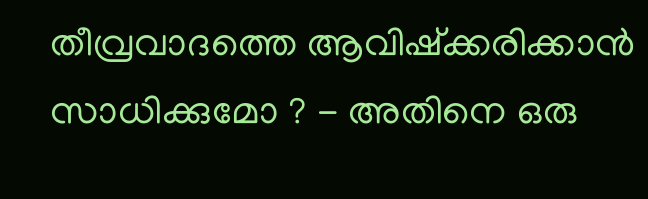തീവ്രവാദത്തെ ആവിഷ്ക്കരിക്കാൻ സാധിക്കുമോ ? - അതിനെ ഒരു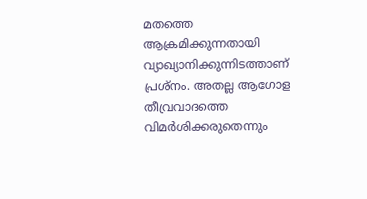മതത്തെ ആക്രമിക്കുന്നതായി വ്യാഖ്യാനിക്കുന്നിടത്താണ് പ്രശ്നം. അതല്ല ആഗോള തീവ്രവാദത്തെ വിമർശിക്കരുതെന്നും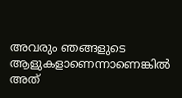അവരും ഞങ്ങളുടെ ആളുകളാണെന്നാണെങ്കിൽ അത്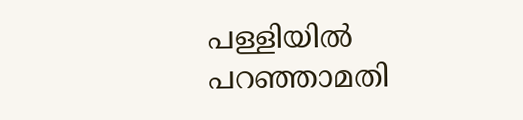പള്ളിയിൽ പറഞ്ഞാമതി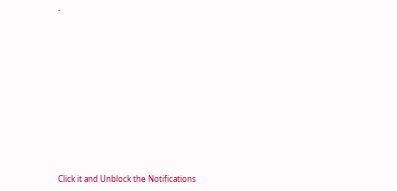-












Click it and Unblock the Notifications